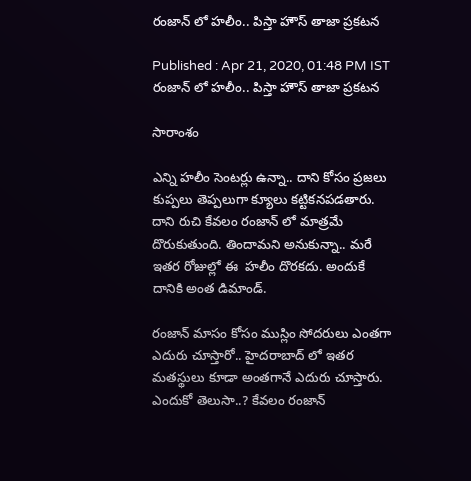రంజాన్ లో హలీం.. పిస్తా హౌస్ తాజా ప్రకటన

Published : Apr 21, 2020, 01:48 PM IST
రంజాన్ లో హలీం.. పిస్తా హౌస్ తాజా ప్రకటన

సారాంశం

ఎన్ని హలీం సెంటర్లు ఉన్నా.. దాని కోసం ప్రజలు కుప్పలు తెప్పలుగా క్యూలు కట్టికనపడతారు. దాని రుచి కేవలం రంజాన్ లో మాత్రమే దొరుకుతుంది. తిందామని అనుకున్నా.. మరే ఇతర రోజుల్లో ఈ  హలీం దొరకదు. అందుకే దానికి అంత డిమాండ్.

రంజాన్ మాసం కోసం ముస్లిం సోదరులు ఎంతగా ఎదురు చూస్తారో.. హైదరాబాద్ లో ఇతర మతస్థులు కూడా అంతగానే ఎదురు చూస్తారు. ఎందుకో తెలుసా..? కేవలం రంజాన్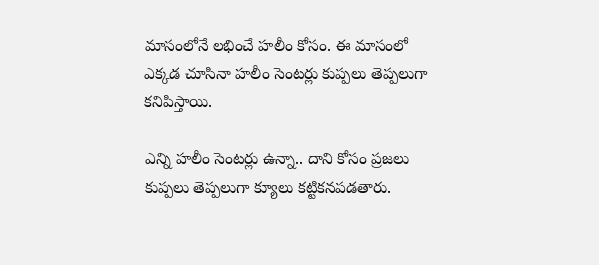మాసంలోనే లభించే హలీం కోసం. ఈ మాసంలో ఎక్కడ చూసినా హలీం సెంటర్లు కుప్పలు తెప్పలుగా కనిపిస్తాయి.

ఎన్ని హలీం సెంటర్లు ఉన్నా.. దాని కోసం ప్రజలు కుప్పలు తెప్పలుగా క్యూలు కట్టికనపడతారు.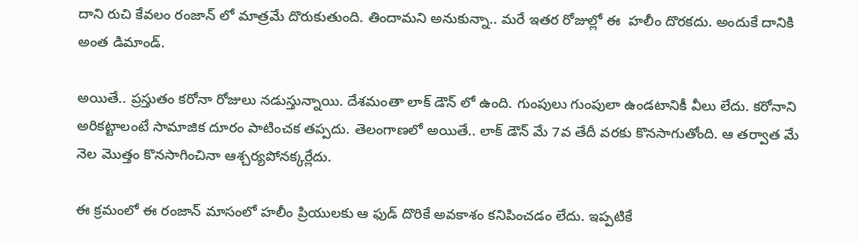దాని రుచి కేవలం రంజాన్ లో మాత్రమే దొరుకుతుంది. తిందామని అనుకున్నా.. మరే ఇతర రోజుల్లో ఈ  హలీం దొరకదు. అందుకే దానికి అంత డిమాండ్.

అయితే.. ప్రస్తుతం కరోనా రోజులు నడుస్తున్నాయి. దేశమంతా లాక్ డౌన్ లో ఉంది. గుంపులు గుంపులా ఉండటానికీ వీలు లేదు. కరోనాని అరికట్టాలంటే సామాజిక దూరం పాటించక తప్పదు. తెలంగాణలో అయితే.. లాక్ డౌన్ మే 7వ తేదీ వరకు కొనసాగుతోంది. ఆ తర్వాత మే నెల మొత్తం కొనసాగించినా ఆశ్చర్యపోనక్కర్లేదు.

ఈ క్రమంలో ఈ రంజాన్ మాసంలో హలీం ప్రియులకు ఆ ఫుడ్ దొరికే అవకాశం కనిపించడం లేదు. ఇప్పటికే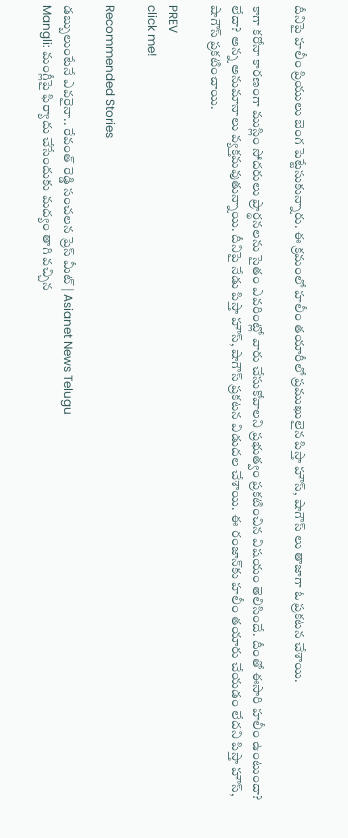దీనిపై హలీం ప్రియులు బెంగ పెట్టేసుకున్నారు. ఈ క్రమంలో హలీం తయారీలో ప్రముఖులైన పిస్తా హౌస్, షాగౌస్ లు తాజాగా ఓ ప్రకటన చేశాయి.

కాగా కరోనా కారణంగా ముస్లిం సోదరులు ప్రార్థనలను సైతం ఎవరింట్లో వారు చేసుకోవాలని ప్రభుత్వం ప్రకటించిన విషయం తెలిసిందే. దీంతో ఈసారి హలీం ఉంటుందా? లేదా? అన్న అనుమానాలు వ్యక్తమవుతున్నాయి. దీనిపై నేడు పిస్తా హౌస్, షాగౌస్ ప్రకటన విడుదల చేశాయి. ఈ రంజాన్‌కు హలీం తయారు చేయడం లేదని పిస్తా హౌస్‌, షాగౌస్‌ ప్రకటించాయి.

PREV
click me!

Recommended Stories

డబ్బులుంటేనే ఎవరైనా.. రేవంత్ రెడ్డి సంచలన ప్రెస్ మీట్ | Asianet News Telugu
Mangli: మంగ్లీపై ఫిర్యాదు చేసేందుకు మద్యం తాగి వచ్చిన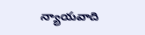న్యాయవాది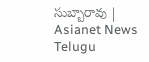సుబ్బారావు | Asianet News Telugu